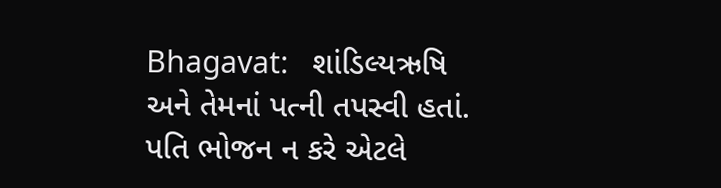Bhagavat:   શાંડિલ્યઋષિ અને તેમનાં પત્ની તપસ્વી હતાં.  પતિ ભોજન ન કરે એટલે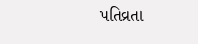પતિવ્રતા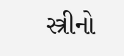સ્ત્રીનો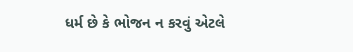ધર્મ છે કે ભોજન ન કરવું એટલે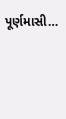પૂર્ણમાસી…